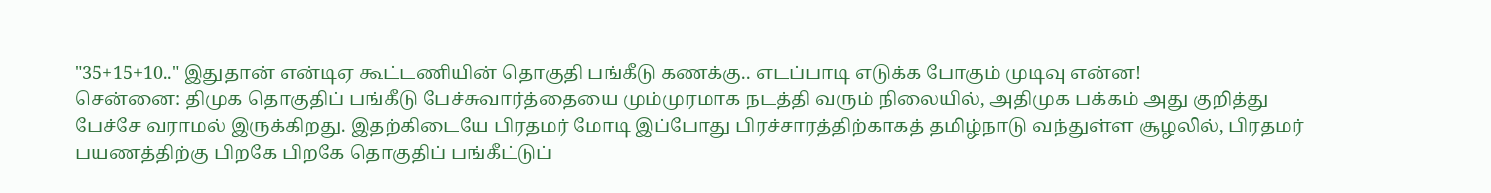"35+15+10.." இதுதான் என்டிஏ கூட்டணியின் தொகுதி பங்கீடு கணக்கு.. எடப்பாடி எடுக்க போகும் முடிவு என்ன!
சென்னை: திமுக தொகுதிப் பங்கீடு பேச்சுவார்த்தையை மும்முரமாக நடத்தி வரும் நிலையில், அதிமுக பக்கம் அது குறித்து பேச்சே வராமல் இருக்கிறது. இதற்கிடையே பிரதமர் மோடி இப்போது பிரச்சாரத்திற்காகத் தமிழ்நாடு வந்துள்ள சூழலில், பிரதமர் பயணத்திற்கு பிறகே பிறகே தொகுதிப் பங்கீட்டுப்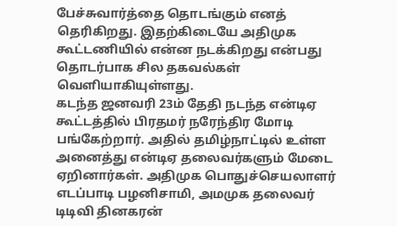பேச்சுவார்த்தை தொடங்கும் எனத் தெரிகிறது. இதற்கிடையே அதிமுக கூட்டணியில் என்ன நடக்கிறது என்பது தொடர்பாக சில தகவல்கள் வெளியாகியுள்ளது.
கடந்த ஜனவரி 23ம் தேதி நடந்த என்டிஏ கூட்டத்தில் பிரதமர் நரேந்திர மோடி பங்கேற்றார். அதில் தமிழ்நாட்டில் உள்ள அனைத்து என்டிஏ தலைவர்களும் மேடை ஏறினார்கள். அதிமுக பொதுச்செயலாளர் எடப்பாடி பழனிசாமி, அமமுக தலைவர் டிடிவி தினகரன்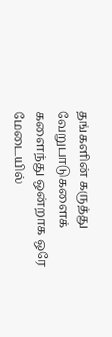தங்களின் கருத்து வேறுபாடுகளைக் களைந்து ஒன்றாக ஒரே மேடையில்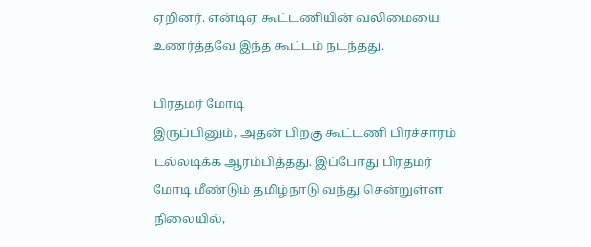ஏறினர். என்டிஏ கூட்டணியின் வலிமையை உணர்த்தவே இந்த கூட்டம் நடந்தது.

பிரதமர் மோடி
இருப்பினும், அதன் பிறகு கூட்டணி பிரச்சாரம் டல்லடிக்க ஆரம்பித்தது. இப்போது பிரதமர் மோடி மீண்டும் தமிழ்நாடு வந்து சென்றுள்ள நிலையில்,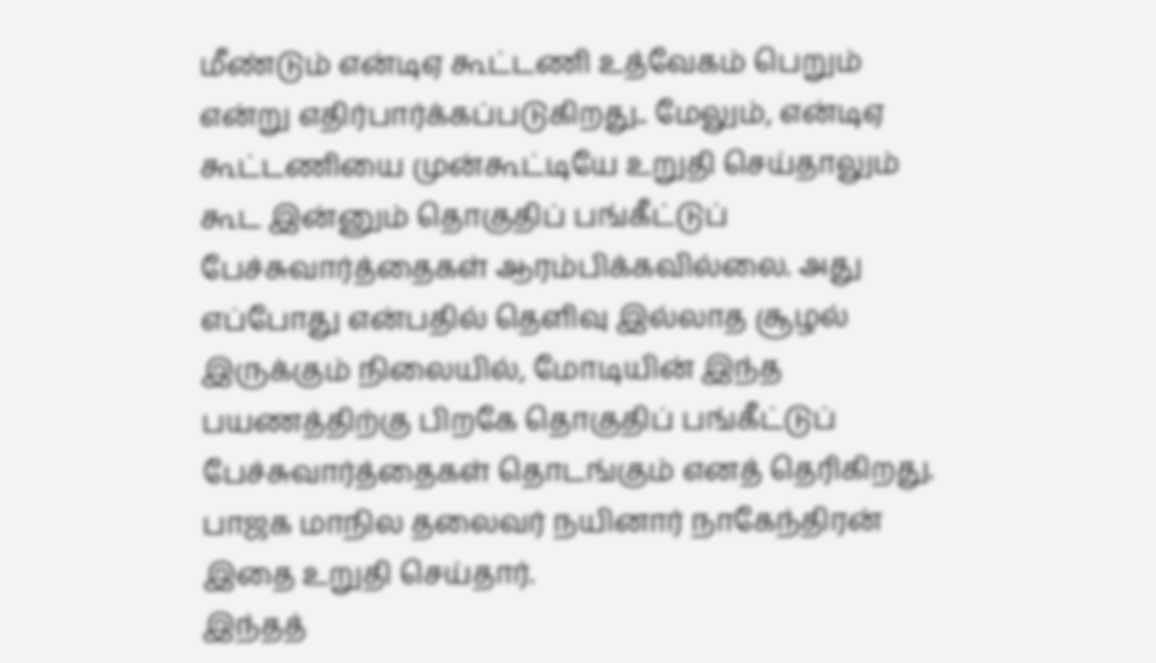மீண்டும் என்டிஏ கூட்டணி உத்வேகம் பெறும் என்று எதிர்பார்க்கப்படுகிறது.. மேலும், என்டிஏ கூட்டணியை முன்கூட்டியே உறுதி செய்தாலும் கூட இன்னும் தொகுதிப் பங்கீட்டுப் பேச்சுவார்த்தைகள் ஆரம்பிக்கவில்லை. அது எப்போது என்பதில் தெளிவு இல்லாத சூழல் இருக்கும் நிலையில், மோடியின் இந்த பயணத்திற்கு பிறகே தொகுதிப் பங்கீட்டுப் பேச்சுவார்த்தைகள் தொடங்கும் எனத் தெரிகிறது. பாஜக மாநில தலைவர் நயினார் நாகேந்திரன் இதை உறுதி செய்தார்.
இந்தத்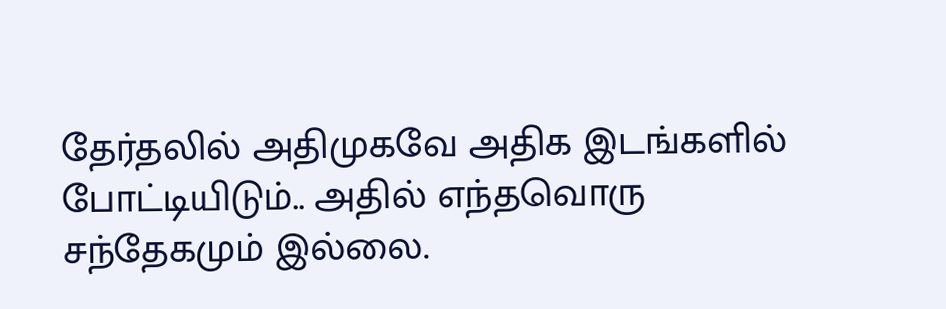தேர்தலில் அதிமுகவே அதிக இடங்களில் போட்டியிடும்.. அதில் எந்தவொரு சந்தேகமும் இல்லை.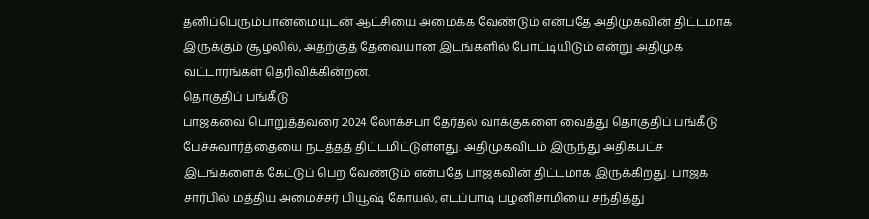தனிப்பெரும்பான்மையுடன் ஆட்சியை அமைக்க வேண்டும் என்பதே அதிமுகவின் திட்டமாக இருக்கும் சூழலில், அதற்குத் தேவையான இடங்களில் போட்டியிடும் என்று அதிமுக வட்டாரங்கள் தெரிவிக்கின்றன.
தொகுதிப் பங்கீடு
பாஜகவை பொறுத்தவரை 2024 லோக்சபா தேர்தல் வாக்குகளை வைத்து தொகுதிப் பங்கீடு பேச்சுவார்த்தையை நடத்தத் திட்டமிட்டுள்ளது. அதிமுகவிடம் இருந்து அதிகபட்ச இடங்களைக் கேட்டுப் பெற வேண்டும் என்பதே பாஜகவின் திட்டமாக இருக்கிறது. பாஜக சார்பில் மத்திய அமைச்சர் பியூஷ் கோயல், எடப்பாடி பழனிசாமியை சந்தித்து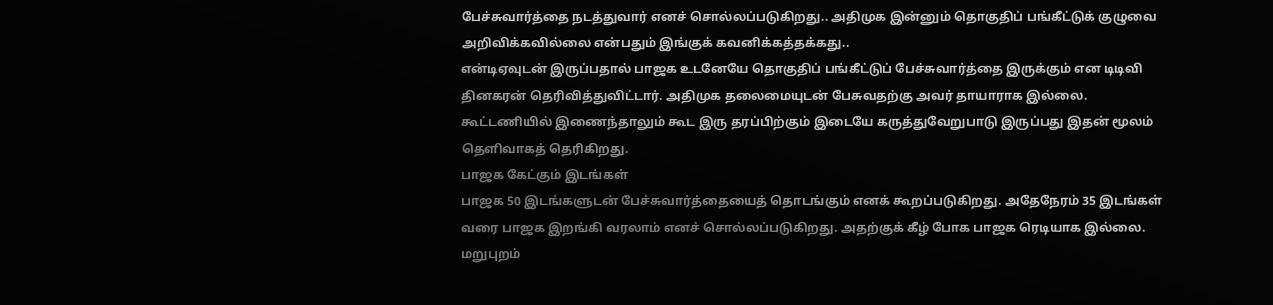பேச்சுவார்த்தை நடத்துவார் எனச் சொல்லப்படுகிறது.. அதிமுக இன்னும் தொகுதிப் பங்கீட்டுக் குழுவை அறிவிக்கவில்லை என்பதும் இங்குக் கவனிக்கத்தக்கது..
என்டிஏவுடன் இருப்பதால் பாஜக உடனேயே தொகுதிப் பங்கீட்டுப் பேச்சுவார்த்தை இருக்கும் என டிடிவி தினகரன் தெரிவித்துவிட்டார். அதிமுக தலைமையுடன் பேசுவதற்கு அவர் தாயாராக இல்லை. கூட்டணியில் இணைந்தாலும் கூட இரு தரப்பிற்கும் இடையே கருத்துவேறுபாடு இருப்பது இதன் மூலம் தெளிவாகத் தெரிகிறது.
பாஜக கேட்கும் இடங்கள்
பாஜக 50 இடங்களுடன் பேச்சுவார்த்தையைத் தொடங்கும் எனக் கூறப்படுகிறது. அதேநேரம் 35 இடங்கள் வரை பாஜக இறங்கி வரலாம் எனச் சொல்லப்படுகிறது. அதற்குக் கீழ் போக பாஜக ரெடியாக இல்லை. மறுபுறம்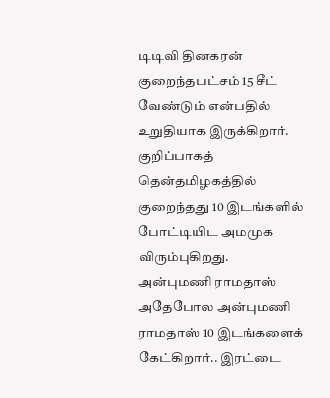டிடிவி தினகரன் குறைந்தபட்சம் 15 சீட் வேண்டும் என்பதில் உறுதியாக இருக்கிறார். குறிப்பாகத் தென்தமிழகத்தில் குறைந்தது 10 இடங்களில் போட்டியிட அமமுக விரும்புகிறது.
அன்புமணி ராமதாஸ்
அதேபோல அன்புமணி ராமதாஸ் 10 இடங்களைக் கேட்கிறார்.. இரட்டை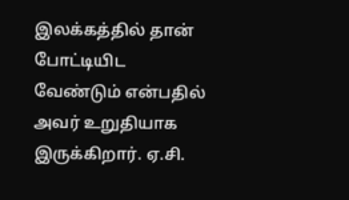இலக்கத்தில் தான் போட்டியிட வேண்டும் என்பதில் அவர் உறுதியாக இருக்கிறார். ஏ.சி.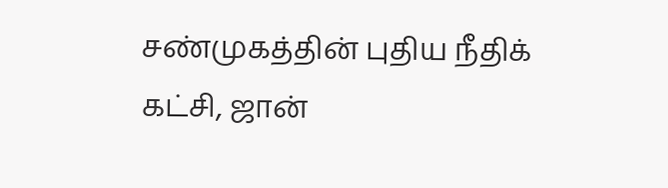சண்முகத்தின் புதிய நீதிக் கட்சி, ஜான்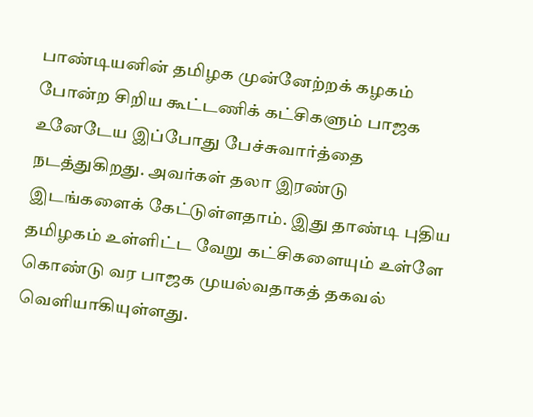பாண்டியனின் தமிழக முன்னேற்றக் கழகம் போன்ற சிறிய கூட்டணிக் கட்சிகளும் பாஜக உனேடேய இப்போது பேச்சுவார்த்தை நடத்துகிறது. அவர்கள் தலா இரண்டு இடங்களைக் கேட்டுள்ளதாம். இது தாண்டி புதிய தமிழகம் உள்ளிட்ட வேறு கட்சிகளையும் உள்ளே கொண்டு வர பாஜக முயல்வதாகத் தகவல் வெளியாகியுள்ளது.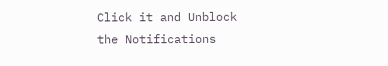Click it and Unblock the Notifications